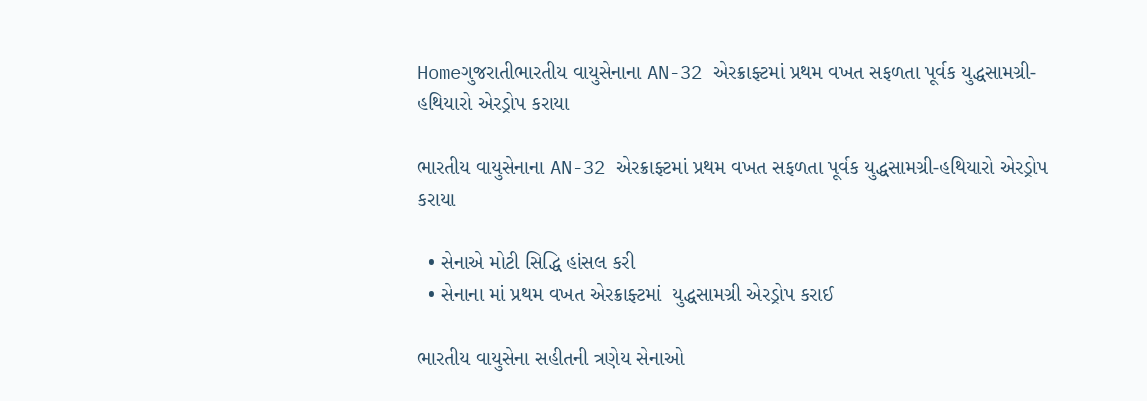Homeગુજરાતીભારતીય વાયુસેનાના AN-32 એરક્રાફ્ટમાં પ્રથમ વખત સફળતા પૂર્વક યુદ્ધસામગ્રી-હથિયારો એરડ્રોપ કરાયા

ભારતીય વાયુસેનાના AN-32 એરક્રાફ્ટમાં પ્રથમ વખત સફળતા પૂર્વક યુદ્ધસામગ્રી-હથિયારો એરડ્રોપ કરાયા

  • સેનાએ મોટી સિદ્ધિ હાંસલ કરી
  • સેનાના માં પ્રથમ વખત એરક્રાફ્ટમાં  યુદ્ધસામગ્રી એરડ્રોપ કરાઈ

ભારતીય વાયુસેના સહીતની ત્રણેય સેનાઓ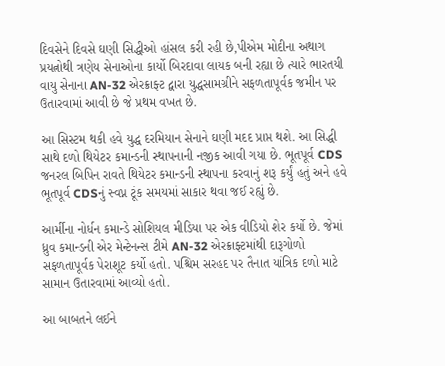દિવસેને દિવસે ઘણી સિદ્ધીઓ હાંસલ કરી રહી છે,પીએમ મોદીના અથાગ પ્રયત્નોથી ત્રણેય સેનાઓના કાર્યો બિરદાવા લાયક બની રહ્યા છે ત્યારે ભારતયી વાયુ સેનાના AN-32 એરક્રાફ્ટ દ્વારા યુદ્ધસામગ્રીને સફળતાપૂર્વક જમીન પર ઉતારવામાં આવી છે જે પ્રથમ વખત છે.

આ સિસ્ટમ થકી હવે યુદ્ધ દરમિયાન સેનાને ઘણી મદદ પ્રાપ્ત થશે. આ સિદ્ધી સાથે દળો થિયેટર કમાન્ડની સ્થાપનાની નજીક આવી ગયા છે. ભૂતપૂર્વ CDS જનરલ બિપિન રાવતે થિયેટર કમાન્ડની સ્થાપના કરવાનું શરૂ કર્યું હતું અને હવે ભૂતપૂર્વ CDSનું સ્વપ્ન ટૂંક સમયમાં સાકાર થવા જઈ રહ્યું છે.

આર્મીના નોર્ધન કમાન્ડે સોશિયલ મીડિયા પર એક વીડિયો શેર કર્યો છે. જેમાં ધ્રુવ કમાન્ડની એર મેન્ટેનન્સ ટીમે AN-32 એરક્રાફ્ટમાંથી દારૂગોળો સફળતાપૂર્વક પેરાશૂટ કર્યો હતો. પશ્ચિમ સરહદ પર તૈનાત યાંત્રિક દળો માટે સામાન ઉતારવામાં આવ્યો હતો.

આ બાબતને લઈને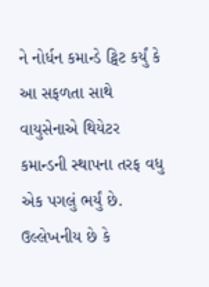ને નોર્ધન કમાન્ડે ટ્વિટ કર્યું કે આ સફળતા સાથે વાયુસેનાએ થિયેટર કમાન્ડની સ્થાપના તરફ વધુ એક પગલું ભર્યું છે. ઉલ્લેખનીય છે કે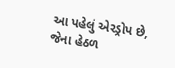આ પહેલું એરડ્રોપ છે, જેના હેઠળ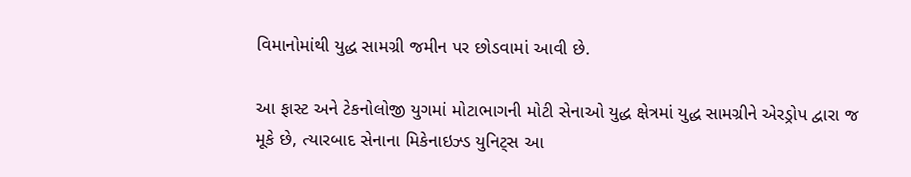વિમાનોમાંથી યુદ્ધ સામગ્રી જમીન પર છોડવામાં આવી છે.

આ ફાસ્ટ અને ટેકનોલોજી યુગમાં મોટાભાગની મોટી સેનાઓ યુદ્ધ ક્ષેત્રમાં યુદ્ધ સામગ્રીને એરડ્રોપ દ્વારા જ મૂકે છે, ત્યારબાદ સેનાના મિકેનાઇઝ્ડ યુનિટ્સ આ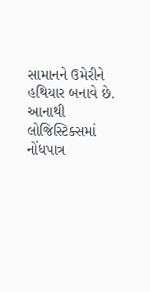સામાનને ઉમેરીને હથિયાર બનાવે છે. આનાથી લોજિસ્ટિક્સમાં નોંધપાત્ર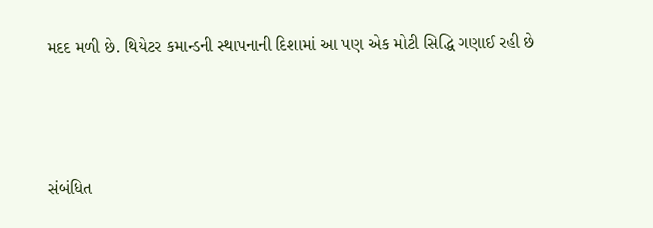મદદ મળી છે. થિયેટર કમાન્ડની સ્થાપનાની દિશામાં આ પણ એક મોટી સિદ્ધિ ગણાઈ રહી છે



સંબંધિત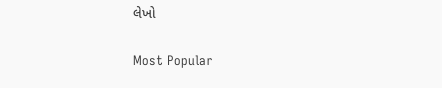લેખો

Most Popular